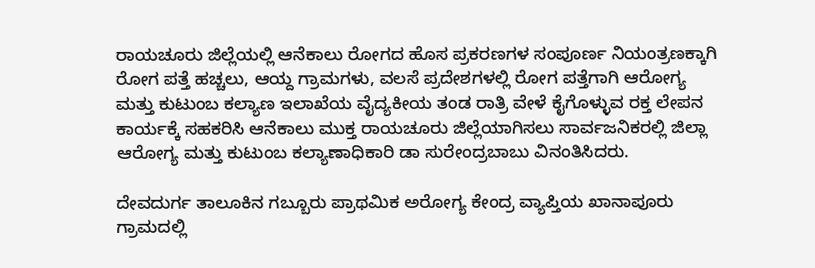ರಾಯಚೂರು ಜಿಲ್ಲೆಯಲ್ಲಿ ಆನೆಕಾಲು ರೋಗದ ಹೊಸ ಪ್ರಕರಣಗಳ ಸಂಪೂರ್ಣ ನಿಯಂತ್ರಣಕ್ಕಾಗಿ ರೋಗ ಪತ್ತೆ ಹಚ್ಚಲು, ಆಯ್ದ ಗ್ರಾಮಗಳು, ವಲಸೆ ಪ್ರದೇಶಗಳಲ್ಲಿ ರೋಗ ಪತ್ತೆಗಾಗಿ ಆರೋಗ್ಯ ಮತ್ತು ಕುಟುಂಬ ಕಲ್ಯಾಣ ಇಲಾಖೆಯ ವೈದ್ಯಕೀಯ ತಂಡ ರಾತ್ರಿ ವೇಳೆ ಕೈಗೊಳ್ಳುವ ರಕ್ತ ಲೇಪನ ಕಾರ್ಯಕ್ಕೆ ಸಹಕರಿಸಿ ಆನೆಕಾಲು ಮುಕ್ತ ರಾಯಚೂರು ಜಿಲ್ಲೆಯಾಗಿಸಲು ಸಾರ್ವಜನಿಕರಲ್ಲಿ ಜಿಲ್ಲಾ ಆರೋಗ್ಯ ಮತ್ತು ಕುಟುಂಬ ಕಲ್ಯಾಣಾಧಿಕಾರಿ ಡಾ ಸುರೇಂದ್ರಬಾಬು ವಿನಂತಿಸಿದರು.

ದೇವದುರ್ಗ ತಾಲೂಕಿನ ಗಬ್ಬೂರು ಪ್ರಾಥಮಿಕ ಅರೋಗ್ಯ ಕೇಂದ್ರ ವ್ಯಾಪ್ತಿಯ ಖಾನಾಪೂರು ಗ್ರಾಮದಲ್ಲಿ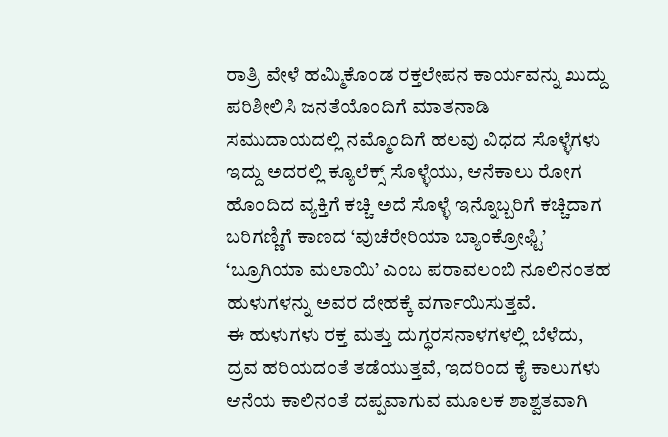ರಾತ್ರಿ ವೇಳೆ ಹಮ್ಮಿಕೊಂಡ ರಕ್ತಲೇಪನ ಕಾರ್ಯವನ್ನು ಖುದ್ದು ಪರಿಶೀಲಿಸಿ ಜನತೆಯೊಂದಿಗೆ ಮಾತನಾಡಿ
ಸಮುದಾಯದಲ್ಲಿ ನಮ್ಮೊಂದಿಗೆ ಹಲವು ವಿಧದ ಸೊಳ್ಳೆಗಳು ಇದ್ದು ಅದರಲ್ಲಿ ಕ್ಯೂಲೆಕ್ಸ್ ಸೊಳ್ಳೆಯು, ಆನೆಕಾಲು ರೋಗ ಹೊಂದಿದ ವ್ಯಕ್ತಿಗೆ ಕಚ್ಚಿ ಅದೆ ಸೊಳ್ಳೆ ಇನ್ನೊಬ್ಬರಿಗೆ ಕಚ್ಚಿದಾಗ ಬರಿಗಣ್ಣಿಗೆ ಕಾಣದ ‘ವುಚೆರೇರಿಯಾ ಬ್ಯಾಂಕ್ರೋಫ್ಟಿ’ ‘ಬ್ರೂಗಿಯಾ ಮಲಾಯಿ’ ಎಂಬ ಪರಾವಲಂಬಿ ನೂಲಿನಂತಹ ಹುಳುಗಳನ್ನು ಅವರ ದೇಹಕ್ಕೆ ವರ್ಗಾಯಿಸುತ್ತವೆ.
ಈ ಹುಳುಗಳು ರಕ್ತ ಮತ್ತು ದುಗ್ಧರಸನಾಳಗಳಲ್ಲಿ ಬೆಳೆದು, ದ್ರವ ಹರಿಯದಂತೆ ತಡೆಯುತ್ತವೆ, ಇದರಿಂದ ಕೈ ಕಾಲುಗಳು ಆನೆಯ ಕಾಲಿನಂತೆ ದಪ್ಪವಾಗುವ ಮೂಲಕ ಶಾಶ್ವತವಾಗಿ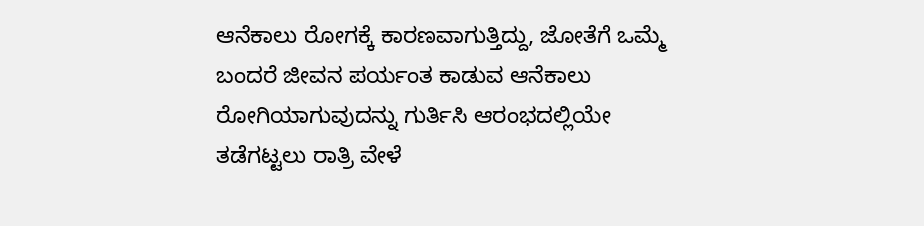ಆನೆಕಾಲು ರೋಗಕ್ಕೆ ಕಾರಣವಾಗುತ್ತಿದ್ದು, ಜೋತೆಗೆ ಒಮ್ಮೆ ಬಂದರೆ ಜೀವನ ಪರ್ಯಂತ ಕಾಡುವ ಆನೆಕಾಲು ರೋಗಿಯಾಗುವುದನ್ನು ಗುರ್ತಿಸಿ ಆರಂಭದಲ್ಲಿಯೇ ತಡೆಗಟ್ಟಲು ರಾತ್ರಿ ವೇಳೆ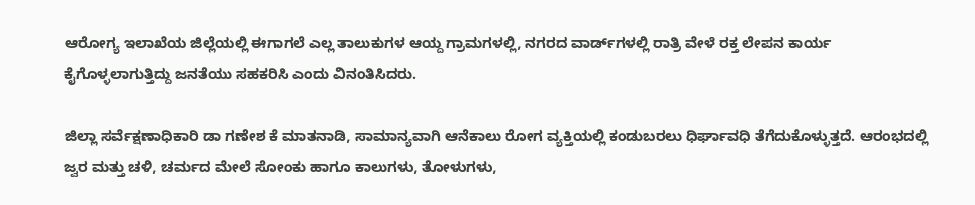ಆರೋಗ್ಯ ಇಲಾಖೆಯ ಜಿಲ್ಲೆಯಲ್ಲಿ ಈಗಾಗಲೆ ಎಲ್ಲ ತಾಲುಕುಗಳ ಆಯ್ದ ಗ್ರಾಮಗಳಲ್ಲಿ, ನಗರದ ವಾರ್ಡ್‌‌ಗಳಲ್ಲಿ ರಾತ್ರಿ ವೇಳೆ ರಕ್ತ ಲೇಪನ ಕಾರ್ಯ ಕೈಗೊಳ್ಳಲಾಗುತ್ತಿದ್ದು ಜನತೆಯು ಸಹಕರಿಸಿ ಎಂದು ವಿನಂತಿಸಿದರು.

ಜಿಲ್ಲಾ ಸರ್ವೆಕ್ಷಣಾಧಿಕಾರಿ ಡಾ ಗಣೇಶ ಕೆ ಮಾತನಾಡಿ, ಸಾಮಾನ್ಯವಾಗಿ ಆನೆಕಾಲು ರೋಗ ವ್ಯಕ್ತಿಯಲ್ಲಿ ಕಂಡುಬರಲು ಧಿರ್ಘಾವಧಿ ತೆಗೆದುಕೊಳ್ಳುತ್ತದೆ. ಆರಂಭದಲ್ಲಿ ಜ್ವರ ಮತ್ತು ಚಳಿ, ಚರ್ಮದ ಮೇಲೆ ಸೋಂಕು ಹಾಗೂ ಕಾಲುಗಳು, ತೋಳುಗಳು,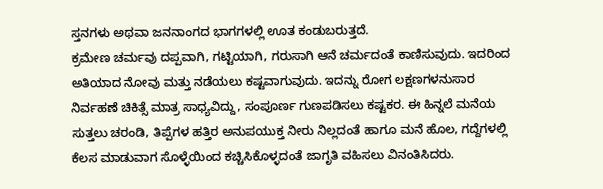ಸ್ತನಗಳು ಅಥವಾ ಜನನಾಂಗದ ಭಾಗಗಳಲ್ಲಿ ಊತ ಕಂಡುಬರುತ್ತದೆ.
ಕ್ರಮೇಣ ಚರ್ಮವು ದಪ್ಪವಾಗಿ, ಗಟ್ಟಿಯಾಗಿ, ಗರುಸಾಗಿ ಆನೆ ಚರ್ಮದಂತೆ ಕಾಣಿಸುವುದು. ಇದರಿಂದ ಅತಿಯಾದ ನೋವು ಮತ್ತು ನಡೆಯಲು ಕಷ್ಟವಾಗುವುದು. ಇದನ್ನು ರೋಗ ಲಕ್ಷಣಗಳನುಸಾರ ನಿರ್ವಹಣೆ ಚಿಕಿತ್ಸೆ ಮಾತ್ರ ಸಾಧ್ಯವಿದ್ದು, ಸಂಪೂರ್ಣ ಗುಣಪಡಿಸಲು ಕಷ್ಟಕರ. ಈ ಹಿನ್ನಲೆ ಮನೆಯ ಸುತ್ತಲು ಚರಂಡಿ, ತಿಪ್ಪೆಗಳ ಹತ್ತಿರ ಅನುಪಯುಕ್ತ ನೀರು ನಿಲ್ಲದಂತೆ ಹಾಗೂ ಮನೆ ಹೊಲ, ಗದ್ದೆಗಳಲ್ಲಿ ಕೆಲಸ ಮಾಡುವಾಗ ಸೊಳ್ಳೆಯಿಂದ ಕಚ್ಚಿಸಿಕೊಳ್ಳದಂತೆ ಜಾಗೃತಿ ವಹಿಸಲು ವಿನಂತಿಸಿದರು.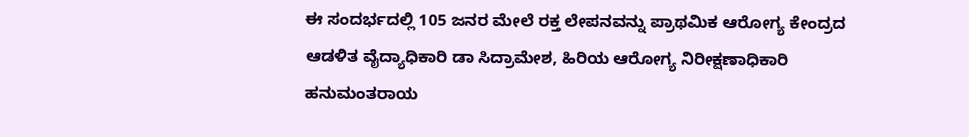ಈ ಸಂದರ್ಭದಲ್ಲಿ 105 ಜನರ ಮೇಲೆ ರಕ್ತ ಲೇಪನವನ್ನು ಪ್ರಾಥಮಿಕ ಆರೋಗ್ಯ ಕೇಂದ್ರದ ಆಡಳಿತ ವೈದ್ಯಾಧಿಕಾರಿ ಡಾ ಸಿದ್ರಾಮೇಶ, ಹಿರಿಯ ಆರೋಗ್ಯ ನಿರೀಕ್ಷಣಾಧಿಕಾರಿ ಹನುಮಂತರಾಯ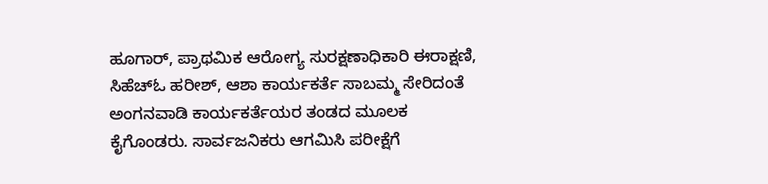ಹೂಗಾರ್, ಪ್ರಾಥಮಿಕ ಆರೋಗ್ಯ ಸುರಕ್ಷಣಾಧಿಕಾರಿ ಈರಾಕ್ಷಣಿ, ಸಿಹೆಚ್‌ಓ ಹರೀಶ್‌, ಆಶಾ ಕಾರ್ಯಕರ್ತೆ ಸಾಬಮ್ಮ ಸೇರಿದಂತೆ ಅಂಗನವಾಡಿ ಕಾರ್ಯಕರ್ತೆಯರ ತಂಡದ ಮೂಲಕ ಕೈಗೊಂಡರು. ಸಾರ್ವಜನಿಕರು ಆಗಮಿಸಿ ಪರೀಕ್ಷೆಗೆ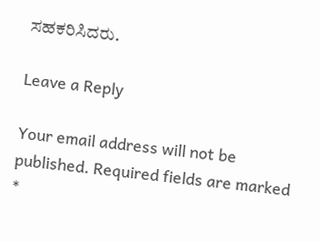ಸಹಕರಿಸಿದರು.

Leave a Reply

Your email address will not be published. Required fields are marked *